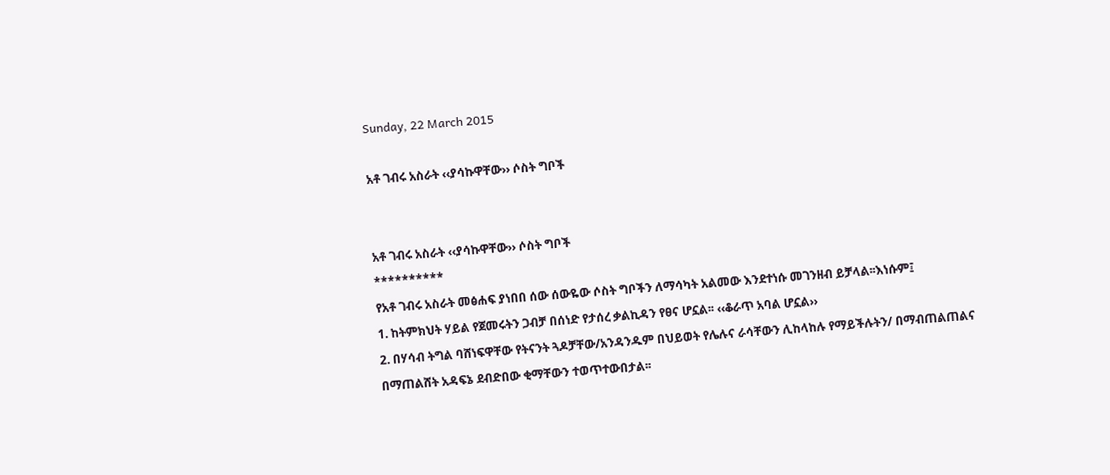Sunday, 22 March 2015

አቶ ገብሩ አስራት ‹‹ያሳኩዋቸው›› ሶስት ግቦች


አቶ ገብሩ አስራት ‹‹ያሳኩዋቸው›› ሶስት ግቦች
**********
የአቶ ገብሩ አስራት መፅሐፍ ያነበበ ሰው ሰውዬው ሶስት ግቦችን ለማሳካት አልመው እንደተነሱ መገንዘብ ይቻላል፡፡እነሱም፤
1. ከትምክህት ሃይል የጀመሩትን ጋብቻ በሰነድ የታሰረ ቃልኪዳን የፀና ሆኗል፡፡ ‹‹ቆራጥ አባል ሆኗል››
2. በሃሳብ ትግል ባሸነፍዋቸው የትናንት ጓዶቻቸው/አንዳንዱም በህይወት የሌሉና ራሳቸውን ሊከላከሉ የማይችሉትን/ በማብጠልጠልና በማጠልሸት አዳፍኔ ደብድበው ቂማቸውን ተወጥተውበታል፡፡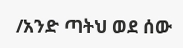/አንድ ጣትህ ወደ ሰው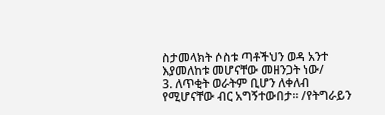ስታመላክት ሶስቱ ጣቶችህን ወዳ አንተ እያመለከቱ መሆናቸው መዘንጋት ነው/
3. ለጥቂት ወራትም ቢሆን ለቀለብ የሚሆናቸው ብር አግኝተውበታ፡፡ /የትግራይን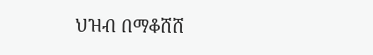ህዝብ በማቆሸሸ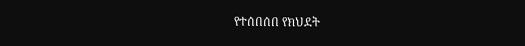የተሰበሰበ የክህደት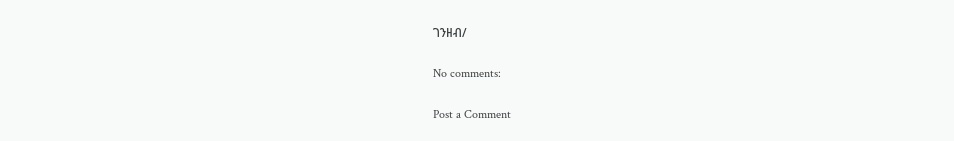ገንዘብ/

No comments:

Post a Comment